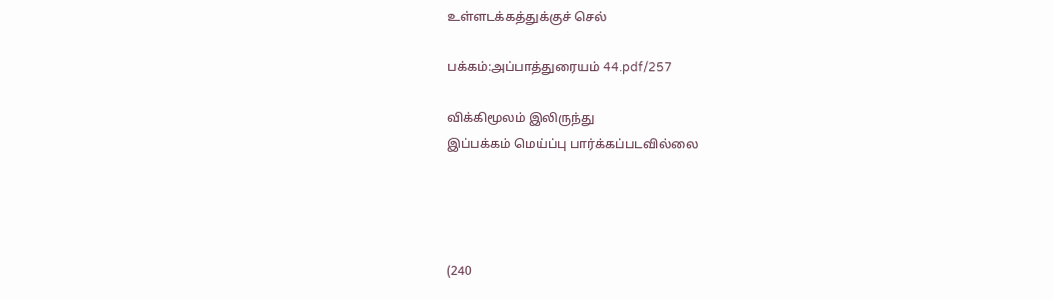உள்ளடக்கத்துக்குச் செல்

பக்கம்:அப்பாத்துரையம் 44.pdf/257

விக்கிமூலம் இலிருந்து
இப்பக்கம் மெய்ப்பு பார்க்கப்படவில்லை




(240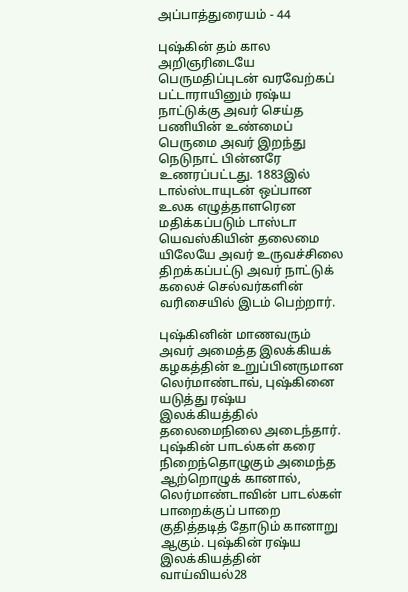அப்பாத்துரையம் - 44

புஷ்கின் தம் கால அறிஞரிடையே பெருமதிப்புடன் வரவேற்கப் பட்டாராயினும் ரஷ்ய நாட்டுக்கு அவர் செய்த பணியின் உண்மைப் பெருமை அவர் இறந்து நெடுநாட் பின்னரே உணரப்பட்டது. 1883இல் டால்ஸ்டாயுடன் ஒப்பான உலக எழுத்தாளரென மதிக்கப்படும் டாஸ்டா யெவஸ்கியின் தலைமை யிலேயே அவர் உருவச்சிலை திறக்கப்பட்டு அவர் நாட்டுக் கலைச் செல்வர்களின் வரிசையில் இடம் பெற்றார்.

புஷ்கினின் மாணவரும் அவர் அமைத்த இலக்கியக் கழகத்தின் உறுப்பினருமான லெர்மாண்டாவ், புஷ்கினை யடுத்து ரஷ்ய இலக்கியத்தில் தலைமைநிலை அடைந்தார். புஷ்கின் பாடல்கள் கரை நிறைந்தொழுகும் அமைந்த ஆற்றொழுக் கானால், லெர்மாண்டாவின் பாடல்கள் பாறைக்குப் பாறை குதித்தடித் தோடும் கானாறு ஆகும். புஷ்கின் ரஷ்ய இலக்கியத்தின் வாய்வியல்28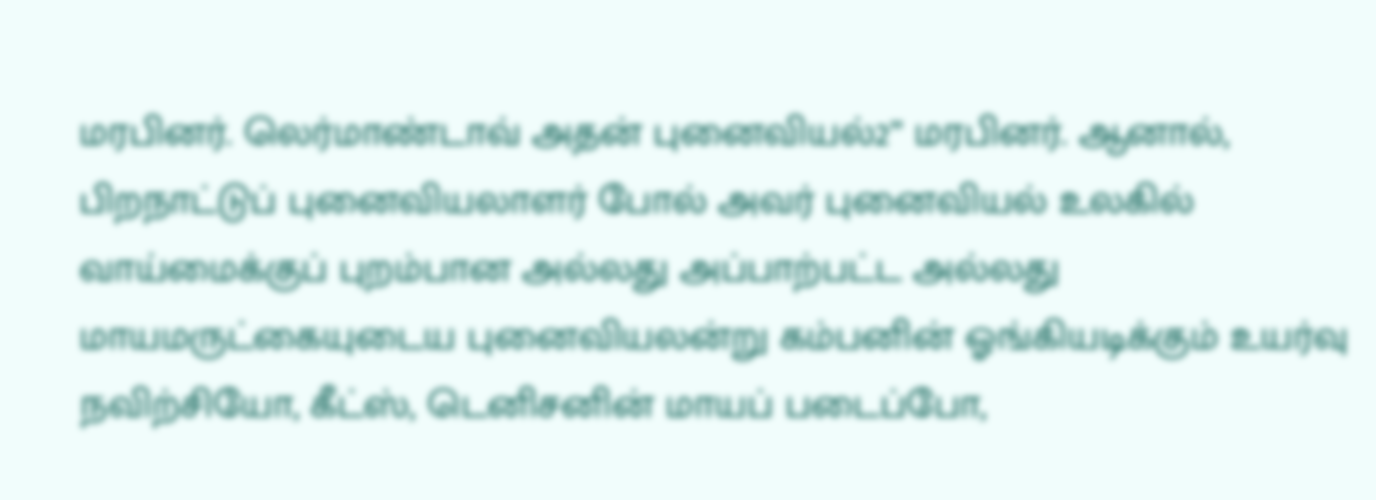மரபினர். லெர்மாண்டாவ் அதன் புனைவியல்2” மரபினர். ஆனால், பிறநாட்டுப் புனைவியலாளர் போல் அவர் புனைவியல் உலகில் வாய்மைக்குப் புறம்பான அல்லது அப்பாற்பட்ட அல்லது மாயமருட்கையுடைய புனைவியலன்று கம்பனின் ஓங்கியடிக்கும் உயர்வு நவிற்சியோ, கீட்ஸ், டெனிசனின் மாயப் படைப்போ,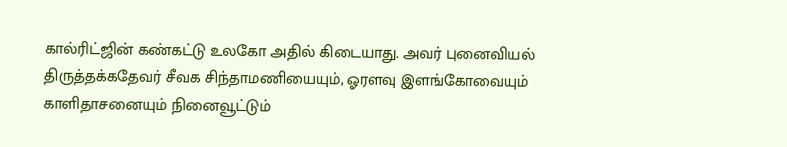கால்ரிட்ஜின் கண்கட்டு உலகோ அதில் கிடையாது. அவர் புனைவியல் திருத்தக்கதேவர் சீவக சிந்தாமணியையும், ஓரளவு இளங்கோவையும் காளிதாசனையும் நினைவூட்டும்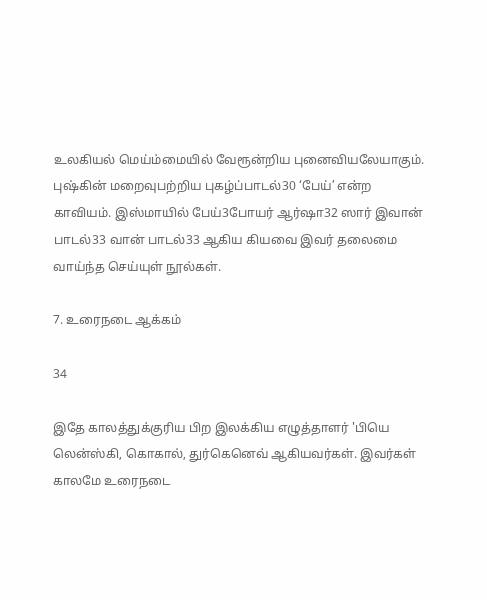உலகியல் மெய்ம்மையில் வேரூன்றிய புனைவியலேயாகும். புஷ்கின் மறைவுபற்றிய புகழ்ப்பாடல்30 ‘பேய்’ என்ற காவியம். இஸ்மாயில் பேய்3போயர் ஆர்ஷா32 ஸார் இவான் பாடல்33 வான் பாடல்33 ஆகிய கியவை இவர் தலைமை வாய்ந்த செய்யுள் நூல்கள்.

7. உரைநடை ஆக்கம்

34

இதே காலத்துக்குரிய பிற இலக்கிய எழுத்தாளர் 'பியெ லென்ஸ்கி, கொகால், துர்கெனெவ் ஆகியவர்கள். இவர்கள் காலமே உரைநடை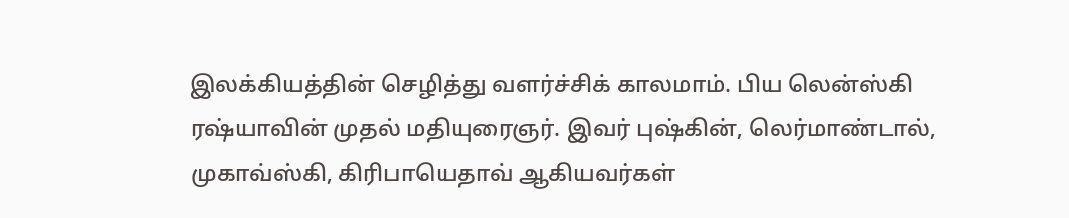இலக்கியத்தின் செழித்து வளர்ச்சிக் காலமாம். பிய லென்ஸ்கி ரஷ்யாவின் முதல் மதியுரைஞர். இவர் புஷ்கின், லெர்மாண்டால், முகாவ்ஸ்கி, கிரிபாயெதாவ் ஆகியவர்கள்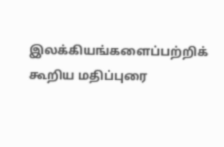இலக்கியங்களைப்பற்றிக் கூறிய மதிப்புரை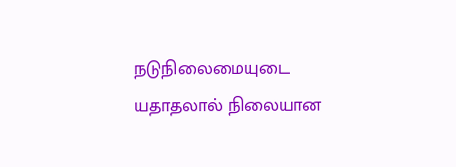நடுநிலைமையுடை யதாதலால் நிலையான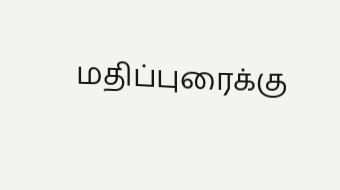மதிப்புரைக்கு